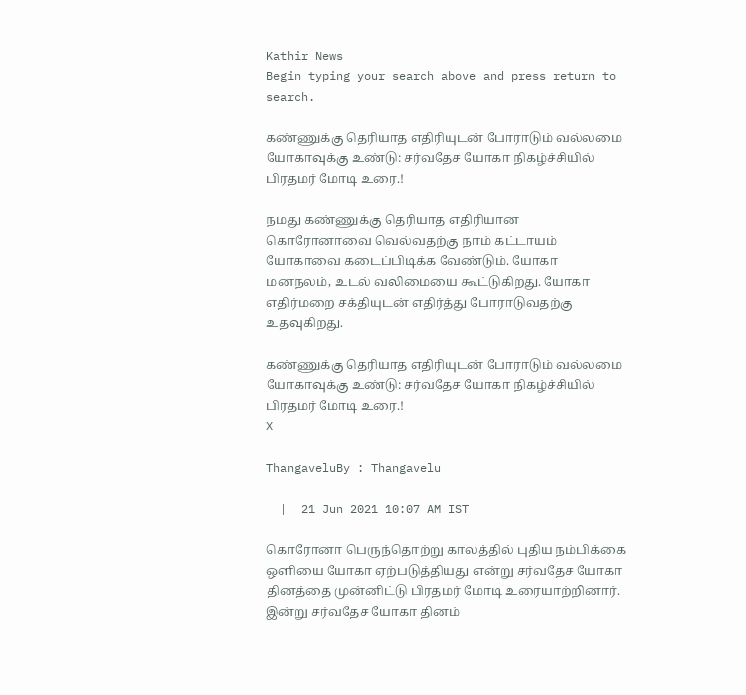Kathir News
Begin typing your search above and press return to search.

கண்ணுக்கு தெரியாத எதிரியுடன் போராடும் வல்லமை யோகாவுக்கு உண்டு: சர்வதேச யோகா நிகழ்ச்சியில் பிரதமர் மோடி உரை.!

நமது கண்ணுக்கு தெரியாத எதிரியான கொரோனாவை வெல்வதற்கு நாம் கட்டாயம் யோகாவை கடைப்பிடிக்க வேண்டும். யோகா மனநலம், உடல் வலிமையை கூட்டுகிறது. யோகா எதிர்மறை சக்தியுடன் எதிர்த்து போராடுவதற்கு உதவுகிறது.

கண்ணுக்கு தெரியாத எதிரியுடன் போராடும் வல்லமை யோகாவுக்கு உண்டு: சர்வதேச யோகா நிகழ்ச்சியில் பிரதமர் மோடி உரை.!
X

ThangaveluBy : Thangavelu

  |  21 Jun 2021 10:07 AM IST

கொரோனா பெருந்தொற்று காலத்தில் புதிய நம்பிக்கை ஒளியை யோகா ஏற்படுத்தியது என்று சர்வதேச யோகா தினத்தை முன்னிட்டு பிரதமர் மோடி உரையாற்றினார். இன்று சர்வதேச யோகா தினம்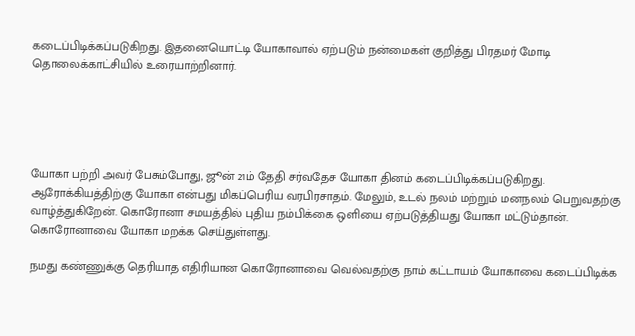கடைப்பிடிக்கப்படுகிறது. இதனையொட்டி யோகாவால் ஏற்படும் நன்மைகள் குறித்து பிரதமர் மோடி தொலைக்காட்சியில் உரையாற்றினார்.





யோகா பற்றி அவர் பேசும்போது, ஜூன் 21ம் தேதி சர்வதேச யோகா தினம் கடைப்பிடிக்கப்படுகிறது. ஆரோக்கியத்திற்கு யோகா என்பது மிகப்பெரிய வரபிரசாதம். மேலும், உடல் நலம் மற்றும் மனநலம் பெறுவதற்கு வாழ்த்துகிறேன். கொரோனா சமயத்தில் புதிய நம்பிக்கை ஒளியை ஏற்படுத்தியது யோகா மட்டும்தான். கொரோனாவை யோகா மறக்க செய்துள்ளது.

நமது கண்ணுக்கு தெரியாத எதிரியான கொரோனாவை வெல்வதற்கு நாம் கட்டாயம் யோகாவை கடைப்பிடிக்க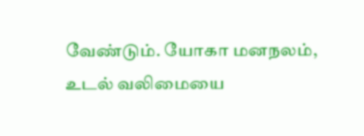வேண்டும். யோகா மனநலம், உடல் வலிமையை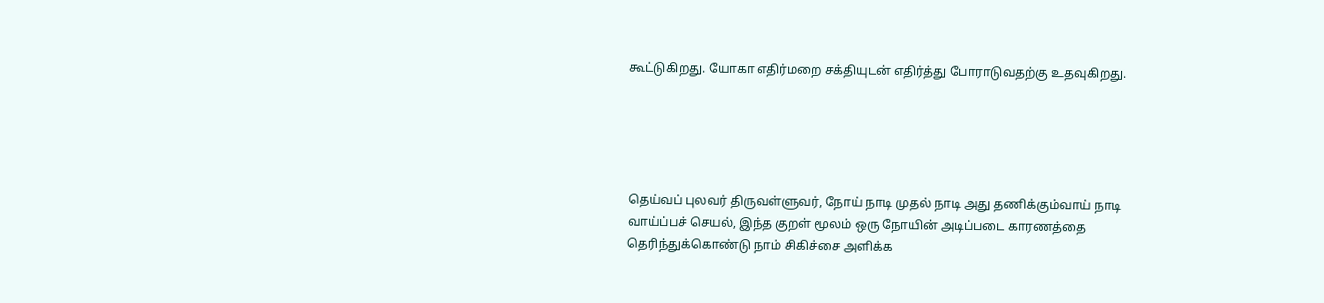கூட்டுகிறது. யோகா எதிர்மறை சக்தியுடன் எதிர்த்து போராடுவதற்கு உதவுகிறது.





தெய்வப் புலவர் திருவள்ளுவர், நோய் நாடி முதல் நாடி அது தணிக்கும்வாய் நாடி வாய்ப்பச் செயல், இந்த குறள் மூலம் ஒரு நோயின் அடிப்படை காரணத்தை தெரிந்துக்கொண்டு நாம் சிகிச்சை அளிக்க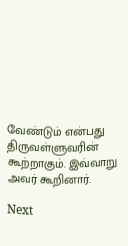வேண்டும் என்பது திருவள்ளுவரின் கூற்றாகும். இவ்வாறு அவர் கூறினார்.

Next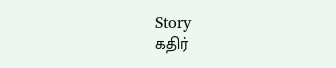Story
கதிர்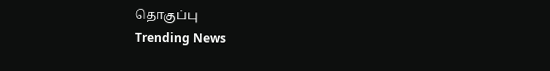தொகுப்பு
Trending News